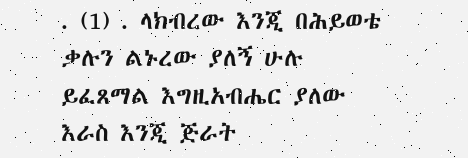. (1) . ላክብረው እንጂ በሕይወቴ ቃሉን ልኑረው ያለኝ ሁሉ ይፈጸማል እግዚአብሔር ያለው እራስ እንጂ ጅራት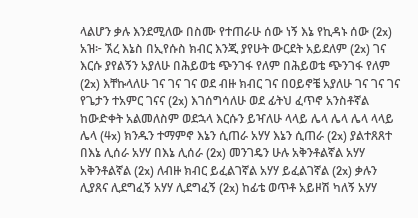ላልሆን ቃሉ እንደሚለው በስሙ የተጠራሁ ሰው ነኝ እኔ የኪዳኑ ሰው (2x) አዝ፦ ኧረ እኔስ በኢየሱስ ክብር እንጂ ያየሁት ውርደት አይደለም (2x) ገና እርሱ ያየልኝን አያለሁ በሕይወቴ ጭንገፋ የለም በሕይወቴ ጭንገፋ የለም (2x) እቸኩላለሁ ገና ገና ገና ወደ ብዙ ክብር ገና በዐይኖቼ አያለሁ ገና ገና ገና የጌታን ተአምር ገናና (2x) እገሰግሳለሁ ወደ ፊትህ ፈጥኖ አንስቶኛል ከውድቀት አልመለስም ወደኋላ እርሱን ይዣለሁ ላላይ ሌላ ሌላ ሌላ ላላይ ሌላ (4x) ክንዱን ተማምኖ እኔን ሲጠራ አሃሃ እኔን ሲጠራ (2x) ያልተጸጸተ በእኔ ሊሰራ አሃሃ በእኔ ሊሰራ (2x) መንገዴን ሁሉ አቅንቶልኛል አሃሃ አቅንቶልኛል (2x) ለብዙ ክብር ይፈልገኛል አሃሃ ይፈልገኛል (2x) ቃሉን ሊያጸና ሊደግፈኝ አሃሃ ሊደግፈኝ (2x) ከፊቴ ወጥቶ አይዞሽ ካለኝ አሃሃ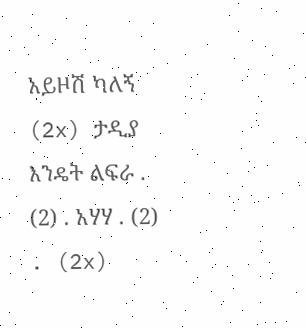አይዞሽ ካለኝ (2x) ታዲያ እንዴት ልፍራ . (2) . አሃሃ . (2) . (2x)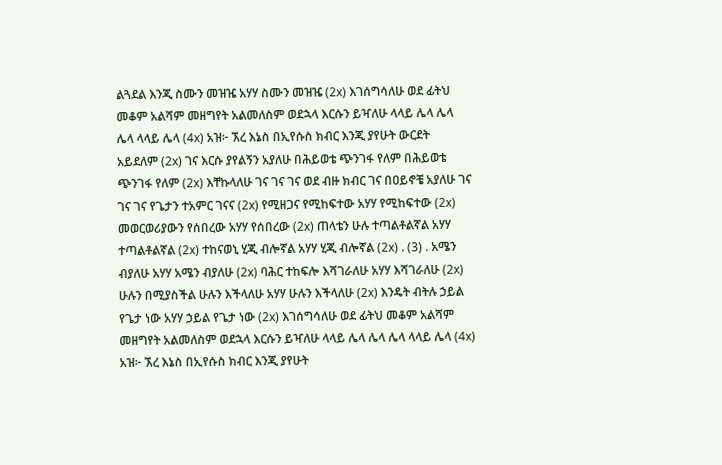ልጓደል እንጂ ስሙን መዝዤ አሃሃ ስሙን መዝዤ (2x) እገሰግሳለሁ ወደ ፊትህ መቆም አልሻም መዘግየት አልመለስም ወደኋላ እርሱን ይዣለሁ ላላይ ሌላ ሌላ ሌላ ላላይ ሌላ (4x) አዝ፦ ኧረ እኔስ በኢየሱስ ክብር እንጂ ያየሁት ውርደት አይደለም (2x) ገና እርሱ ያየልኝን አያለሁ በሕይወቴ ጭንገፋ የለም በሕይወቴ ጭንገፋ የለም (2x) እቸኩላለሁ ገና ገና ገና ወደ ብዙ ክብር ገና በዐይኖቼ አያለሁ ገና ገና ገና የጌታን ተአምር ገናና (2x) የሚዘጋና የሚከፍተው አሃሃ የሚከፍተው (2x) መወርወሪያውን የሰበረው አሃሃ የሰበረው (2x) ጠላቴን ሁሉ ተጣልቶልኛል አሃሃ ተጣልቶልኛል (2x) ተከናወኒ ሂጂ ብሎኛል አሃሃ ሂጂ ብሎኛል (2x) . (3) . አሜን ብያለሁ አሃሃ አሜን ብያለሁ (2x) ባሕር ተከፍሎ እሻገራለሁ አሃሃ እሻገራለሁ (2x) ሁሉን በሚያስችል ሁሉን እችላለሁ አሃሃ ሁሉን እችላለሁ (2x) እንዴት ብትሉ ኃይል የጌታ ነው አሃሃ ኃይል የጌታ ነው (2x) እገሰግሳለሁ ወደ ፊትህ መቆም አልሻም መዘግየት አልመለስም ወደኋላ እርሱን ይዣለሁ ላላይ ሌላ ሌላ ሌላ ላላይ ሌላ (4x) አዝ፦ ኧረ እኔስ በኢየሱስ ክብር እንጂ ያየሁት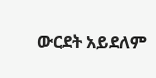ውርደት አይደለም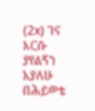(2x) ገና እርሱ ያየልኝን አያለሁ በሕይወቴ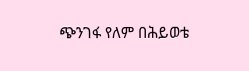ጭንገፋ የለም በሕይወቴ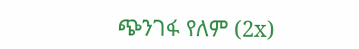ጭንገፋ የለም (2x)